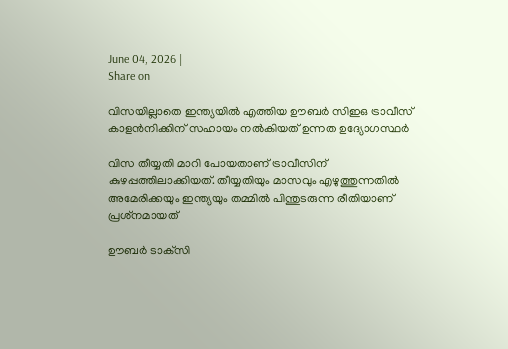June 04, 2026 |
Share on

വിസയില്ലാതെ ഇന്ത്യയില്‍ എത്തിയ ഊബര്‍ സിഇഒ ട്രാവീസ് കാളന്‍നിക്കിന് സഹായം നല്‍കിയത് ഉന്നത ഉദ്യോഗസ്ഥര്‍

വിസ തീയ്യതി മാറി പോയതാണ് ട്രാവീസിന് കുഴപ്പത്തിലാക്കിയത്. തീയ്യതിയും മാസവും എഴുത്തുന്നതില്‍ അമേരിക്കയും ഇന്ത്യയും തമ്മില്‍ പിന്തുടരുന്ന രീതിയാണ് പ്രശ്‌നമായത്

ഊബര്‍ ടാക്‌സി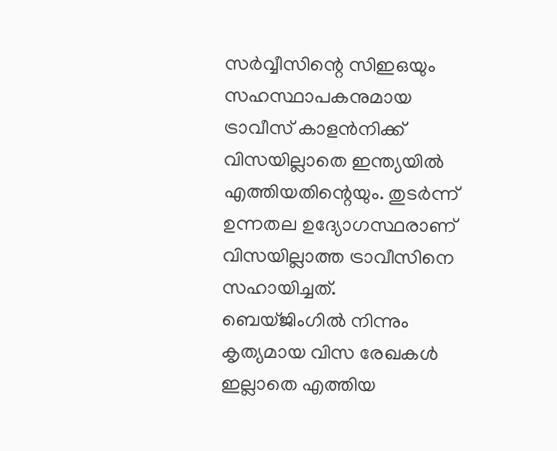സര്‍വ്വീസിന്റെ സിഇഒയും സഹസ്ഥാപകനുമായ ട്രാവീസ് കാളന്‍നിക്ക് വിസയില്ലാതെ ഇന്ത്യയില്‍ എത്തിയതിന്റെയും. തുടര്‍ന്ന് ഉന്നതല ഉദ്യോഗസ്ഥരാണ് വിസയില്ലാത്ത ട്രാവീസിനെ സഹായിച്ചത്. ബെയ്ജിംഗില്‍ നിന്നും കൃത്യമായ വിസ രേഖകള്‍ ഇല്ലാതെ എത്തിയ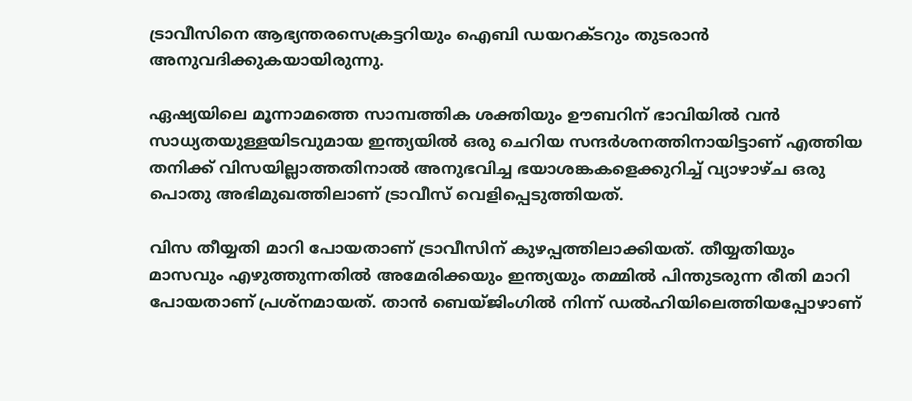ട്രാവീസിനെ ആഭ്യന്തരസെക്രട്ടറിയും ഐബി ഡയറക്ടറും തുടരാന്‍ അനുവദിക്കുകയായിരുന്നു.

ഏഷ്യയിലെ മൂന്നാമത്തെ സാമ്പത്തിക ശക്തിയും ഊബറിന് ഭാവിയില്‍ വന്‍ സാധ്യതയുള്ളയിടവുമായ ഇന്ത്യയില്‍ ഒരു ചെറിയ സന്ദര്‍ശനത്തിനായിട്ടാണ് എത്തിയ തനിക്ക് വിസയില്ലാത്തതിനാല്‍ അനുഭവിച്ച ഭയാശങ്കകളെക്കുറിച്ച് വ്യാഴാഴ്ച ഒരു പൊതു അഭിമുഖത്തിലാണ് ട്രാവീസ് വെളിപ്പെടുത്തിയത്.

വിസ തീയ്യതി മാറി പോയതാണ് ട്രാവീസിന് കുഴപ്പത്തിലാക്കിയത്. തീയ്യതിയും മാസവും എഴുത്തുന്നതില്‍ അമേരിക്കയും ഇന്ത്യയും തമ്മില്‍ പിന്തുടരുന്ന രീതി മാറി പോയതാണ് പ്രശ്‌നമായത്. താന്‍ ബെയ്ജിംഗില്‍ നിന്ന് ഡല്‍ഹിയിലെത്തിയപ്പോഴാണ്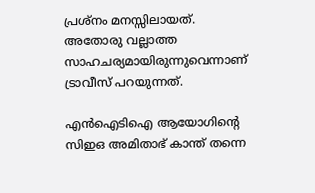പ്രശ്‌നം മനസ്സിലായത്. അതോരു വല്ലാത്ത സാഹചര്യമായിരുന്നുവെന്നാണ് ട്രാവീസ് പറയുന്നത്.

എന്‍ഐടിഐ ആയോഗിന്റെ സിഇഒ അമിതാഭ് കാന്ത് തന്നെ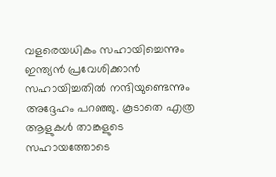വളരെയധികം സഹായിച്ചെന്നും ഇന്ത്യന്‍ പ്രവേശിക്കാന്‍ സഹായിച്ചതില്‍ നന്ദിയുണ്ടെന്നും അദ്ദേഹം പറഞ്ഞു. കൂടാതെ എത്ര ആളുകള്‍ താങ്കളുടെ സഹായത്തോടെ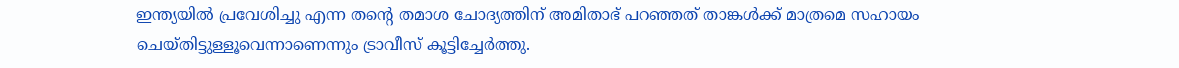ഇന്ത്യയില്‍ പ്രവേശിച്ചു എന്ന തന്റെ തമാശ ചോദ്യത്തിന് അമിതാഭ് പറഞ്ഞത് താങ്കള്‍ക്ക് മാത്രമെ സഹായം ചെയ്തിട്ടുള്ളൂവെന്നാണെന്നും ട്രാവീസ് കൂട്ടിച്ചേര്‍ത്തു.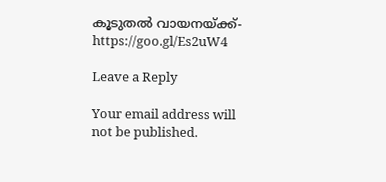കൂടുതല്‍ വായനയ്ക്ക്- https://goo.gl/Es2uW4

Leave a Reply

Your email address will not be published.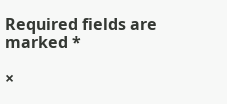Required fields are marked *

×